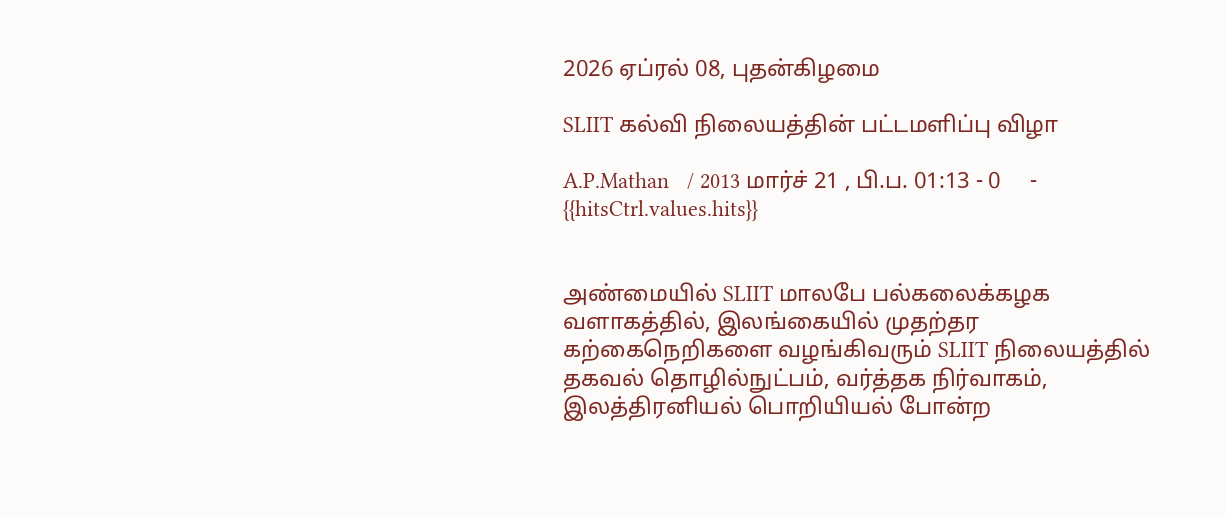2026 ஏப்ரல் 08, புதன்கிழமை

SLIIT கல்வி நிலையத்தின் பட்டமளிப்பு விழா

A.P.Mathan   / 2013 மார்ச் 21 , பி.ப. 01:13 - 0     - {{hitsCtrl.values.hits}}


அண்மையில் SLIIT மாலபே பல்கலைக்கழக வளாகத்தில், இலங்கையில் முதற்தர கற்கைநெறிகளை வழங்கிவரும் SLIIT நிலையத்தில் தகவல் தொழில்நுட்பம், வர்த்தக நிர்வாகம், இலத்திரனியல் பொறியியல் போன்ற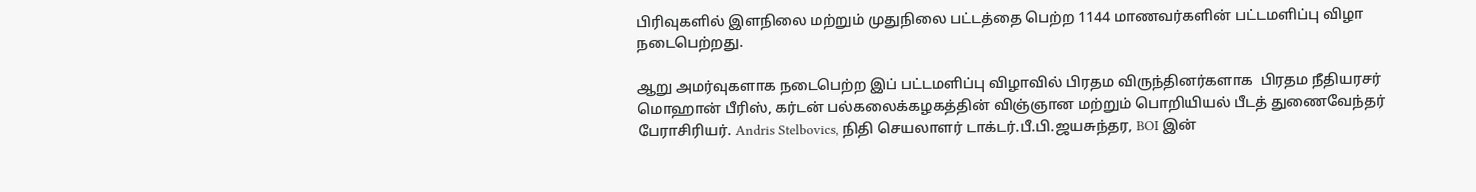பிரிவுகளில் இளநிலை மற்றும் முதுநிலை பட்டத்தை பெற்ற 1144 மாணவர்களின் பட்டமளிப்பு விழா நடைபெற்றது.

ஆறு அமர்வுகளாக நடைபெற்ற இப் பட்டமளிப்பு விழாவில் பிரதம விருந்தினர்களாக  பிரதம நீதியரசர் மொஹான் பீரிஸ், கர்டன் பல்கலைக்கழகத்தின் விஞ்ஞான மற்றும் பொறியியல் பீடத் துணைவேந்தர் பேராசிரியர். Andris Stelbovics, நிதி செயலாளர் டாக்டர்.பீ.பி.ஜயசுந்தர, BOI இன்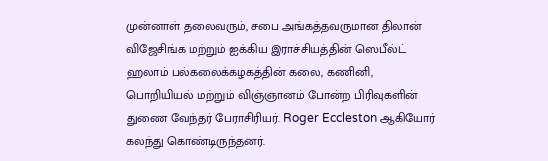முன்னாள் தலைவரும், சபை அங்கத்தவருமான திலான் விஜேசிங்க மற்றும் ஐக்கிய இராச்சியத்தின் ஸெபீல்ட் ஹலாம் பல்கலைக்கழகத்தின் கலை, கணினி, பொறியியல் மற்றும் விஞ்ஞானம் போன்ற பிரிவுகளின் துணை வேந்தர் பேராசிரியர். Roger Eccleston ஆகியோர் கலந்து கொண்டிருந்தனர்.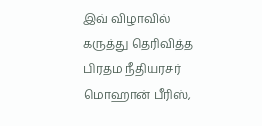இவ் விழாவில் கருத்து தெரிவித்த பிரதம நீதியரசர் மொஹான் பீரிஸ்,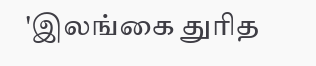'இலங்கை துரித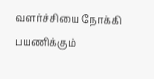வளர்ச்சியை நோக்கி பயணிக்கும்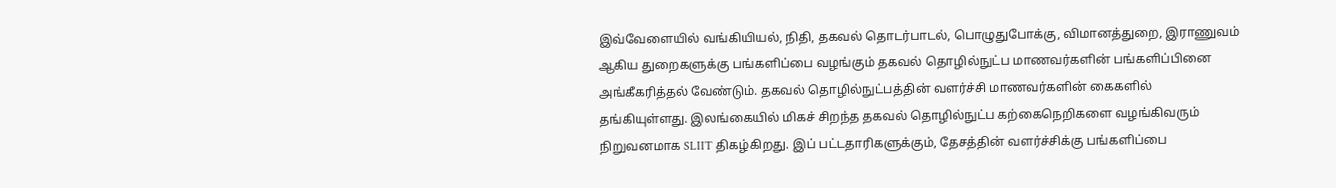இவ்வேளையில் வங்கியியல், நிதி, தகவல் தொடர்பாடல், பொழுதுபோக்கு, விமானத்துறை, இராணுவம் ஆகிய துறைகளுக்கு பங்களிப்பை வழங்கும் தகவல் தொழில்நுட்ப மாணவர்களின் பங்களிப்பினை அங்கீகரித்தல் வேண்டும். தகவல் தொழில்நுட்பத்தின் வளர்ச்சி மாணவர்களின் கைகளில் தங்கியுள்ளது. இலங்கையில் மிகச் சிறந்த தகவல் தொழில்நுட்ப கற்கைநெறிகளை வழங்கிவரும் நிறுவனமாக SLIIT திகழ்கிறது. இப் பட்டதாரிகளுக்கும், தேசத்தின் வளர்ச்சிக்கு பங்களிப்பை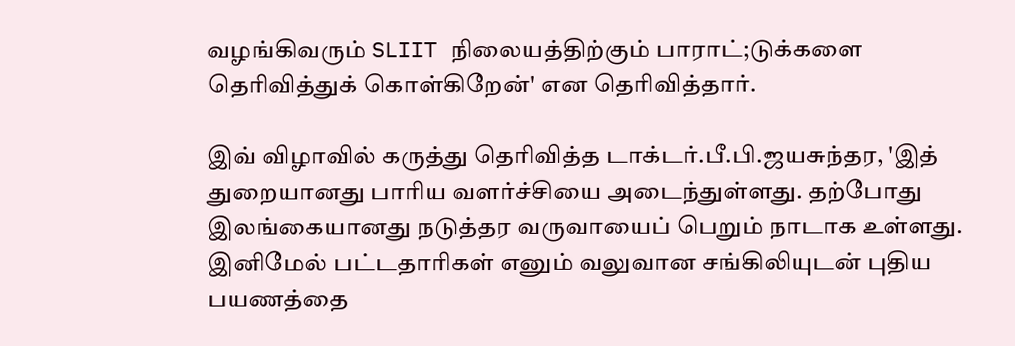வழங்கிவரும் SLIIT நிலையத்திற்கும் பாராட்;டுக்களை தெரிவித்துக் கொள்கிறேன்' என தெரிவித்தார்.

இவ் விழாவில் கருத்து தெரிவித்த டாக்டர்.பீ.பி.ஜயசுந்தர, 'இத் துறையானது பாரிய வளர்ச்சியை அடைந்துள்ளது. தற்போது இலங்கையானது நடுத்தர வருவாயைப் பெறும் நாடாக உள்ளது. இனிமேல் பட்டதாரிகள் எனும் வலுவான சங்கிலியுடன் புதிய பயணத்தை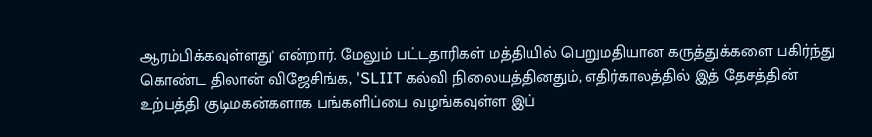ஆரம்பிக்கவுள்ளது' என்றார். மேலும் பட்டதாரிகள் மத்தியில் பெறுமதியான கருத்துக்களை பகிர்ந்து கொண்ட திலான் விஜேசிங்க, 'SLIIT கல்வி நிலையத்தினதும், எதிர்காலத்தில் இத் தேசத்தின் உற்பத்தி குடிமகன்களாக பங்களிப்பை வழங்கவுள்ள இப்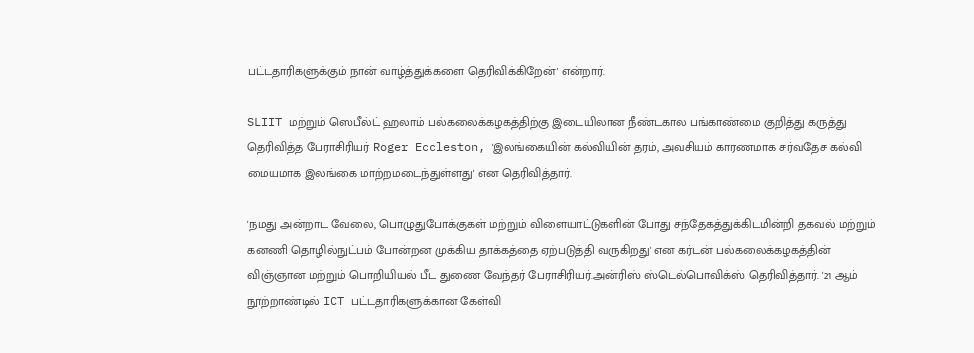பட்டதாரிகளுக்கும் நான் வாழ்த்துக்களை தெரிவிக்கிறேன்' என்றார்.

SLIIT மற்றும் ஸெபீல்ட் ஹலாம் பல்கலைக்கழகத்திற்கு இடையிலான நீண்டகால பங்காண்மை குறித்து கருத்து தெரிவித்த பேராசிரியர் Roger Eccleston, 'இலங்கையின் கல்வியின் தரம், அவசியம் காரணமாக சர்வதேச கல்வி மையமாக இலங்கை மாற்றமடைந்துள்ளது' என தெரிவித்தார்.

'நமது அன்றாட வேலை, பொழுதுபோக்குகள் மற்றும் விளையாட்டுகளின் போது சந்தேகத்துக்கிடமின்றி தகவல் மற்றும் கனணி தொழில்நுட்பம் போன்றன முக்கிய தாக்கத்தை ஏற்படுத்தி வருகிறது' என கர்டன் பல்கலைக்கழகத்தின் விஞ்ஞான மற்றும் பொறியியல் பீட துணை வேந்தர் பேராசிரியர்.அன்ரிஸ் ஸ்டெல்பொவிக்ஸ் தெரிவித்தார். '21 ஆம் நூற்றாண்டில் ICT பட்டதாரிகளுக்கான கேள்வி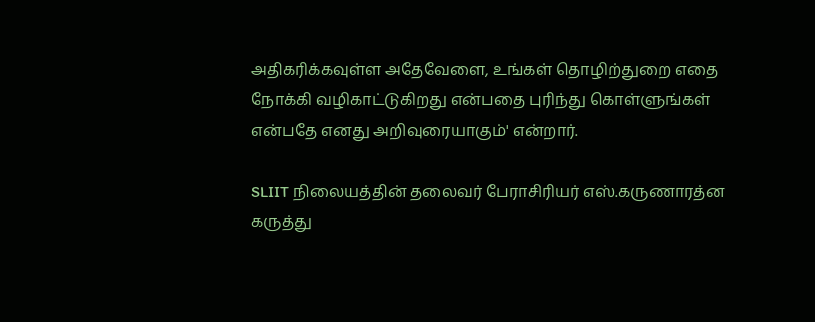அதிகரிக்கவுள்ள அதேவேளை, உங்கள் தொழிற்துறை எதை நோக்கி வழிகாட்டுகிறது என்பதை புரிந்து கொள்ளுங்கள் என்பதே எனது அறிவுரையாகும்' என்றார்.

SLIIT நிலையத்தின் தலைவர் பேராசிரியர் எஸ்.கருணாரத்ன கருத்து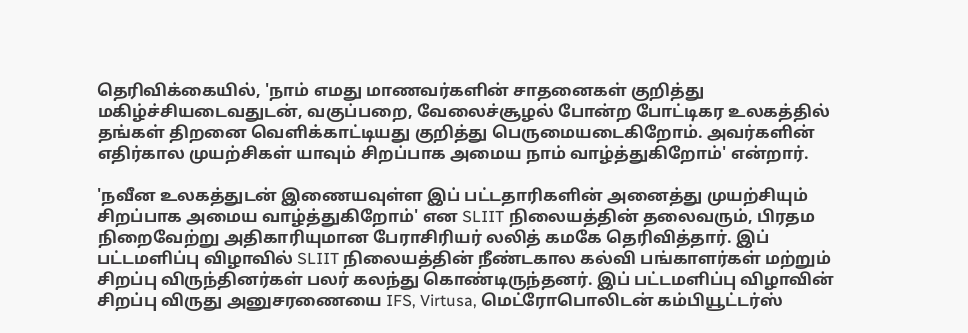தெரிவிக்கையில், 'நாம் எமது மாணவர்களின் சாதனைகள் குறித்து மகிழ்ச்சியடைவதுடன், வகுப்பறை, வேலைச்சூழல் போன்ற போட்டிகர உலகத்தில் தங்கள் திறனை வெளிக்காட்டியது குறித்து பெருமையடைகிறோம். அவர்களின் எதிர்கால முயற்சிகள் யாவும் சிறப்பாக அமைய நாம் வாழ்த்துகிறோம்' என்றார்.

'நவீன உலகத்துடன் இணையவுள்ள இப் பட்டதாரிகளின் அனைத்து முயற்சியும் சிறப்பாக அமைய வாழ்த்துகிறோம்' என SLIIT நிலையத்தின் தலைவரும், பிரதம நிறைவேற்று அதிகாரியுமான பேராசிரியர் லலித் கமகே தெரிவித்தார். இப் பட்டமளிப்பு விழாவில் SLIIT நிலையத்தின் நீண்டகால கல்வி பங்காளர்கள் மற்றும் சிறப்பு விருந்தினர்கள் பலர் கலந்து கொண்டிருந்தனர். இப் பட்டமளிப்பு விழாவின் சிறப்பு விருது அனுசரணையை IFS, Virtusa, மெட்ரோபொலிடன் கம்பியூட்டர்ஸ்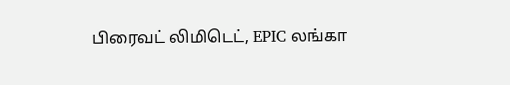பிரைவட் லிமிடெட், EPIC லங்கா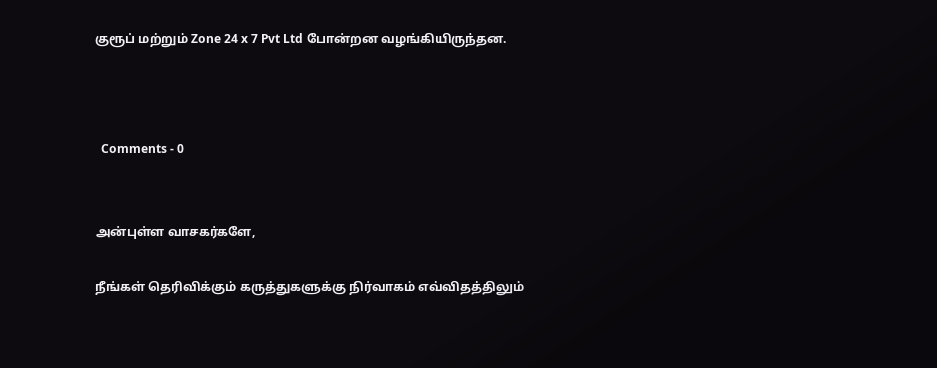குரூப் மற்றும் Zone 24 x 7 Pvt Ltd போன்றன வழங்கியிருந்தன.



  Comments - 0


அன்புள்ள வாசகர்களே,

நீங்கள் தெரிவிக்கும் கருத்துகளுக்கு நிர்வாகம் எவ்விதத்திலும்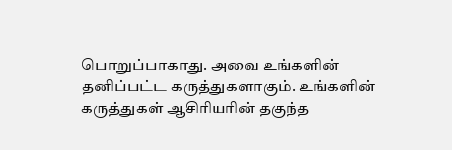பொறுப்பாகாது. அவை உங்களின் தனிப்பட்ட கருத்துகளாகும். உங்களின் கருத்துகள் ஆசிரியரின் தகுந்த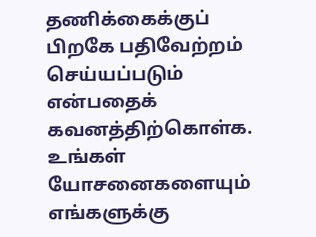தணிக்கைக்குப் பிறகே பதிவேற்றம் செய்யப்படும் என்பதைக் கவனத்திற்கொள்க. உங்கள் யோசனைகளையும் எங்களுக்கு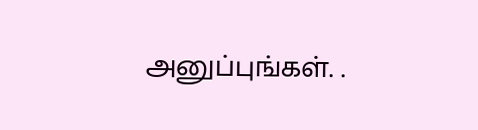அனுப்புங்கள். .